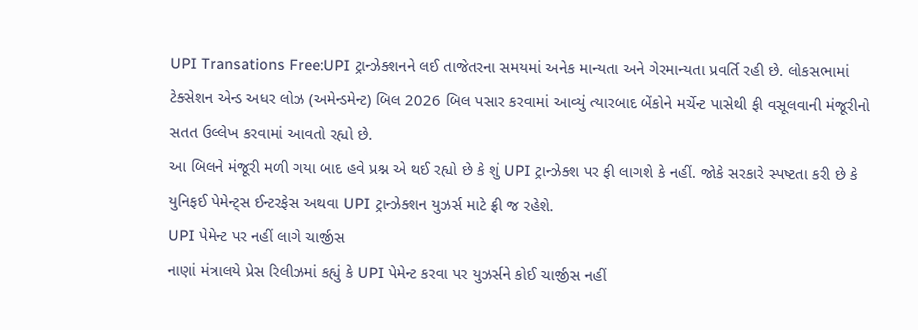UPI Transations Free:UPI ટ્રાન્ઝેક્શનને લઈ તાજેતરના સમયમાં અનેક માન્યતા અને ગેરમાન્યતા પ્રવર્તિ રહી છે. લોકસભામાં ટેક્સેશન એન્ડ અધર લોઝ (અમેન્ડમેન્ટ) બિલ 2026 બિલ પસાર કરવામાં આવ્યું ત્યારબાદ બેંકોને મર્ચેન્ટ પાસેથી ફી વસૂલવાની મંજૂરીનો સતત ઉલ્લેખ કરવામાં આવતો રહ્યો છે.
આ બિલને મંજૂરી મળી ગયા બાદ હવે પ્રશ્ન એ થઈ રહ્યો છે કે શું UPI ટ્રાન્ઝેક્શ પર ફી લાગશે કે નહીં. જોકે સરકારે સ્પષ્ટતા કરી છે કે યુનિફઈ પેમેન્ટ્સ ઈન્ટરફેસ અથવા UPI ટ્રાન્ઝેક્શન યુઝર્સ માટે ફ્રી જ રહેશે.
UPI પેમેન્ટ પર નહીં લાગે ચાર્જીસ
નાણાં મંત્રાલયે પ્રેસ રિલીઝમાં કહ્યું કે UPI પેમેન્ટ કરવા પર યુઝર્સને કોઈ ચાર્જીસ નહીં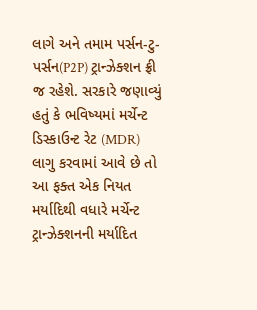લાગે અને તમામ પર્સન-ટુ-પર્સન(P2P) ટ્રાન્ઝેક્શન ફ્રી જ રહેશે. સરકારે જણાવ્યું હતું કે ભવિષ્યમાં મર્ચેન્ટ ડિસ્કાઉન્ટ રેટ (MDR) લાગુ કરવામાં આવે છે તો આ ફક્ત એક નિયત મર્યાદિથી વધારે મર્ચેન્ટ ટ્રાન્ઝેક્શનની મર્યાદિત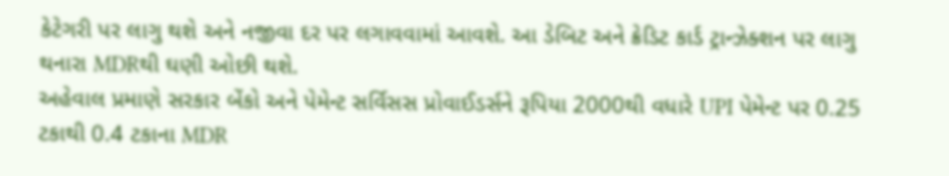કેટેગરી પર લાગુ થશે અને નજીવા દર પર લગાવવામાં આવશે. આ ડેબિટ અને ક્રેડિટ કાર્ડ ટ્રાન્ઝેક્શન પર લાગુ થનારા MDRથી ઘણી ઓછી થશે.
અહેવાલ પ્રમાણે સરકાર બેંકો અને પેમેન્ટ સર્વિસસ પ્રોવાઈડર્સને રૂપિયા 2000થી વધારે UPI પેમેન્ટ પર 0.25 ટકાથી 0.4 ટકાના MDR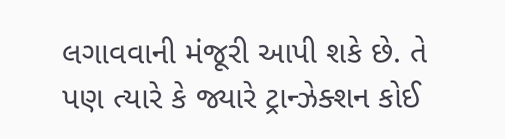લગાવવાની મંજૂરી આપી શકે છે. તે પણ ત્યારે કે જ્યારે ટ્રાન્ઝેક્શન કોઈ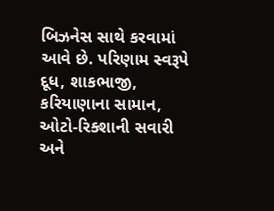બિઝનેસ સાથે કરવામાં આવે છે. પરિણામ સ્વરૂપે દૂધ, શાકભાજી, કરિયાણાના સામાન, ઓટો-રિક્શાની સવારી અને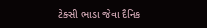ટેક્સી ભાડા જેવા દૈનિક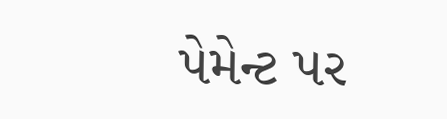પેમેન્ટ પર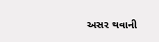અસર થવાની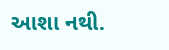આશા નથી.